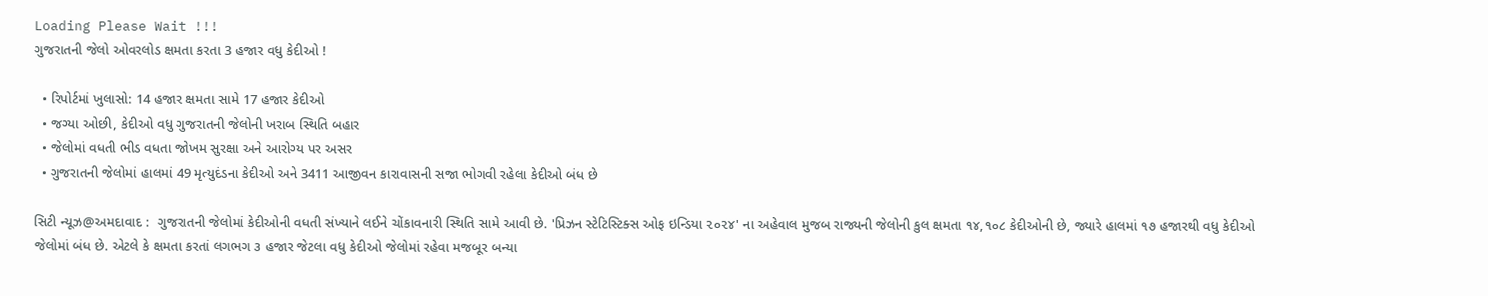Loading Please Wait !!!
ગુજરાતની જેલો ઓવરલોડ ક્ષમતા કરતા 3 હજાર વધુ કેદીઓ !

  • રિપોર્ટમાં ખુલાસો: 14 હજાર ક્ષમતા સામે 17 હજાર કેદીઓ
  • જગ્યા ઓછી, કેદીઓ વધુ ગુજરાતની જેલોની ખરાબ સ્થિતિ બહાર
  • જેલોમાં વધતી ભીડ વધતા જોખમ સુરક્ષા અને આરોગ્ય પર અસર
  • ગુજરાતની જેલોમાં હાલમાં 49 મૃત્યુદંડના કેદીઓ અને 3411 આજીવન કારાવાસની સજા ભોગવી રહેલા કેદીઓ બંધ છે

સિટી ન્યૂઝ@અમદાવાદ :  ગુજરાતની જેલોમાં કેદીઓની વધતી સંખ્યાને લઈને ચોંકાવનારી સ્થિતિ સામે આવી છે. 'પ્રિઝન સ્ટેટિસ્ટિક્સ ઓફ ઇન્ડિયા ૨૦૨૪' ના અહેવાલ મુજબ રાજ્યની જેલોની કુલ ક્ષમતા ૧૪,૧૦૮ કેદીઓની છે, જ્યારે હાલમાં ૧૭ હજારથી વધુ કેદીઓ જેલોમાં બંધ છે. એટલે કે ક્ષમતા કરતાં લગભગ ૩ હજાર જેટલા વધુ કેદીઓ જેલોમાં રહેવા મજબૂર બન્યા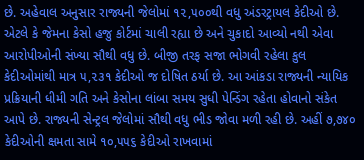છે. અહેવાલ અનુસાર રાજ્યની જેલોમાં ૧૨,૫૦૦થી વધુ અંડરટ્રાયલ કેદીઓ છે. એટલે કે જેમના કેસો હજુ કોર્ટમાં ચાલી રહ્યા છે અને ચુકાદો આવ્યો નથી એવા આરોપીઓની સંખ્યા સૌથી વધુ છે. બીજી તરફ સજા ભોગવી રહેલા કુલ કેદીઓમાંથી માત્ર ૫,૨૩૧ કેદીઓ જ દોષિત ઠર્યા છે. આ આંકડા રાજ્યની ન્યાયિક પ્રક્રિયાની ધીમી ગતિ અને કેસોના લાંબા સમય સુધી પેન્ડિંગ રહેતા હોવાનો સંકેત આપે છે. રાજ્યની સેન્ટ્રલ જેલોમાં સૌથી વધુ ભીડ જોવા મળી રહી છે. અહીં ૭,૭૪૦ કેદીઓની ક્ષમતા સામે ૧૦,૫૫૬ કેદીઓ રાખવામાં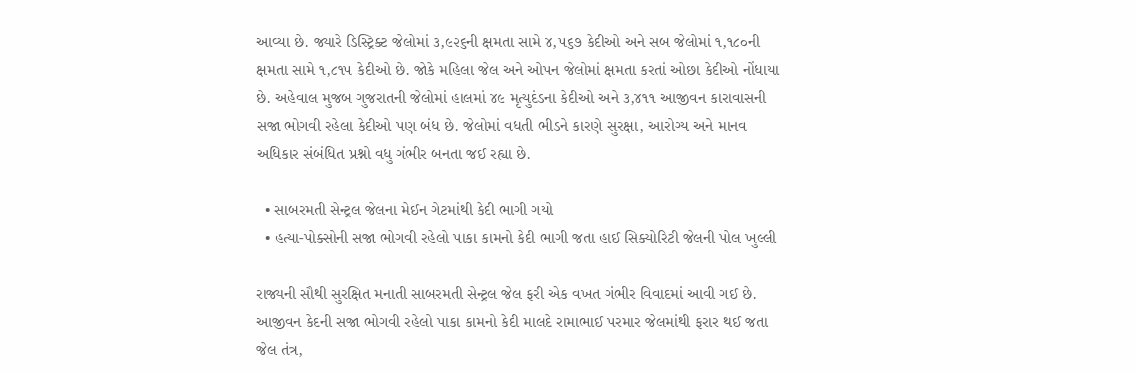આવ્યા છે. જ્યારે ડિસ્ટ્રિક્ટ જેલોમાં ૩,૯૨૬ની ક્ષમતા સામે ૪,૫૬૭ કેદીઓ અને સબ જેલોમાં ૧,૧૮૦ની ક્ષમતા સામે ૧,૮૧૫ કેદીઓ છે. જોકે મહિલા જેલ અને ઓપન જેલોમાં ક્ષમતા કરતાં ઓછા કેદીઓ નોંધાયા છે. અહેવાલ મુજબ ગુજરાતની જેલોમાં હાલમાં ૪૯ મૃત્યુદંડના કેદીઓ અને ૩,૪૧૧ આજીવન કારાવાસની સજા ભોગવી રહેલા કેદીઓ પણ બંધ છે. જેલોમાં વધતી ભીડને કારણે સુરક્ષા, આરોગ્ય અને માનવ અધિકાર સંબંધિત પ્રશ્નો વધુ ગંભીર બનતા જઈ રહ્યા છે.

  • સાબરમતી સેન્ટ્રલ જેલના મેઈન ગેટમાંથી કેદી ભાગી ગયો
  • હત્યા-પોક્સોની સજા ભોગવી રહેલો પાકા કામનો કેદી ભાગી જતા હાઈ સિક્યોરિટી જેલની પોલ ખુલ્લી

રાજ્યની સૌથી સુરક્ષિત મનાતી સાબરમતી સેન્ટ્રલ જેલ ફરી એક વખત ગંભીર વિવાદમાં આવી ગઈ છે. આજીવન કેદની સજા ભોગવી રહેલો પાકા કામનો કેદી માલદે રામાભાઈ પરમાર જેલમાંથી ફરાર થઈ જતા જેલ તંત્ર,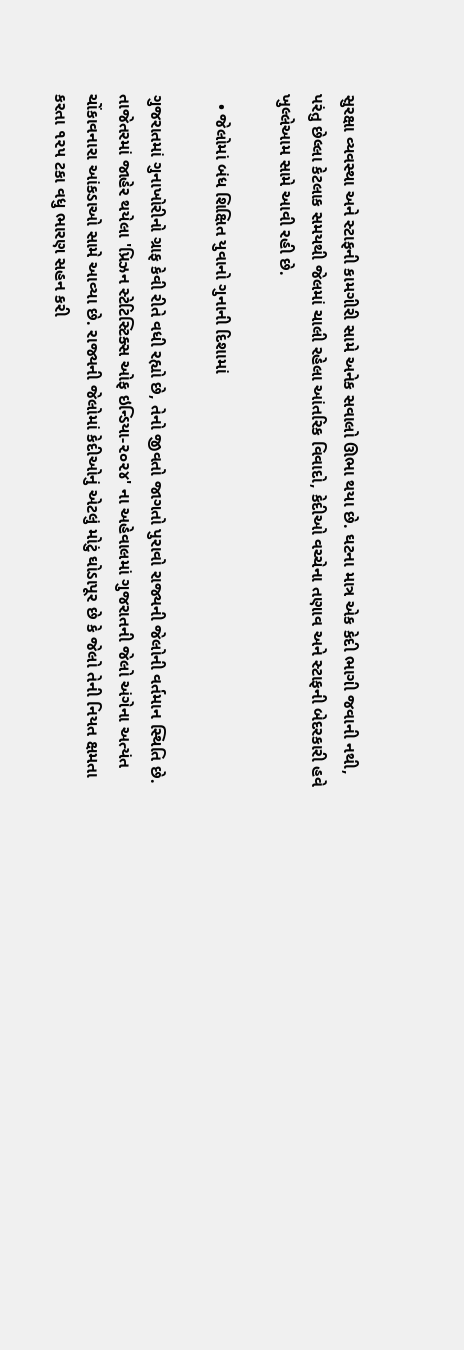સુરક્ષા વ્યવસ્થા અને સ્ટાફની કામગીરી સામે અનેક સવાલો ઊભા થયા છે. ઘટના માત્ર એક કેદી ભાગી જવાની નથી, પરંતુ છેલ્લા કેટલાક સમયથી જેલમાં ચાલી રહેલા આંતરિક વિવાદો, કેદીઓ વચ્ચેના તણાવ અને સ્ટાફની બેદરકારી હવે ખુલ્લેઆમ સામે આવી રહી છે.

  • જેલોમાં બંધ શિક્ષિત યુવાનો ગુનાની દિશામાં

ગુજરાતમાં ગુનાખોરીનો ગ્રાફ કેવી રીતે વધી રહ્યો છે, તેનો જીવતો જાગતો પુરાવો રાજ્યની જેલોની વર્તમાન સ્થિતિ છે. તાજેતરમાં જાહેર થયેલા 'પ્રિઝન સ્ટેટિસ્ટિક્સ ઓફ ઇન્ડિયા-૨૦૨૪' ના અહેવાલમાં ગુજરાતની જેલો અંગેના અત્યંત ચોંકાવનારા આંકડાઓ સામે આવ્યા છે. રાજ્યની જેલોમાં કેદીઓનું એટલું મોટું ઘોડાપૂર છે કે જેલો તેની નિયત ક્ષમતા કરતા ૧૨૫ ટકા વધુ ભારણ સહન કરી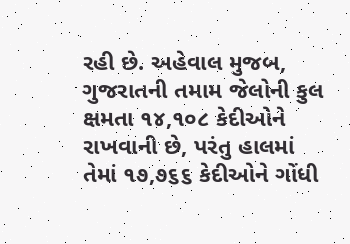રહી છે. અહેવાલ મુજબ, ગુજરાતની તમામ જેલોની કુલ ક્ષમતા ૧૪,૧૦૮ કેદીઓને રાખવાની છે, પરંતુ હાલમાં તેમાં ૧૭,૭૬૬ કેદીઓને ગોંધી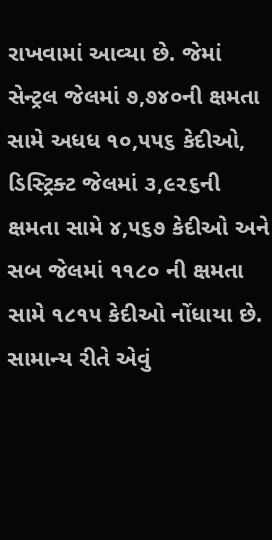રાખવામાં આવ્યા છે. જેમાં સેન્ટ્રલ જેલમાં ૭,૭૪૦ની ક્ષમતા સામે અધધ ૧૦,૫૫૬ કેદીઓ, ડિસ્ટ્રિક્ટ જેલમાં ૩,૯૨૬ની ક્ષમતા સામે ૪,૫૬૭ કેદીઓ અને સબ જેલમાં ૧૧૮૦ ની ક્ષમતા સામે ૧૮૧૫ કેદીઓ નોંધાયા છે. સામાન્ય રીતે એવું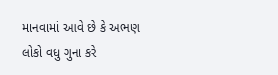માનવામાં આવે છે કે અભણ લોકો વધુ ગુના કરે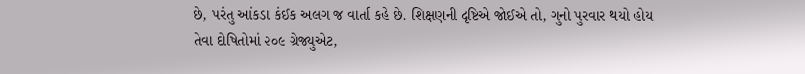છે, પરંતુ આંકડા કંઈક અલગ જ વાર્તા કહે છે. શિક્ષણની દૃષ્ટિએ જોઈએ તો, ગુનો પુરવાર થયો હોય તેવા દોષિતોમાં ૨૦૯ ગ્રેજ્યુએટ,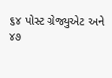૬૪ પોસ્ટ ગ્રેજ્યુએટ અને ૪૭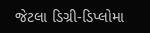જેટલા ડિગ્રી-ડિપ્લોમા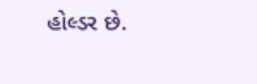હોલ્ડર છે.